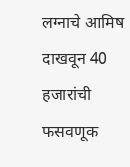लग्नाचे आमिष दाखवून 40 हजारांची फसवणूक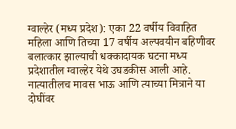ग्वाल्हेर (मध्य प्रदेश): एका 22 वर्षीय विवाहित महिला आणि तिच्या 17 वर्षीय अल्पवयीन बहिणीवर बलात्कार झाल्याची धक्कादायक घटना मध्य प्रदेशातील ग्वाल्हेर येथे उघडकीस आली आहे. नात्यातीलच मावस भाऊ आणि त्याच्या मित्राने या दोघींवर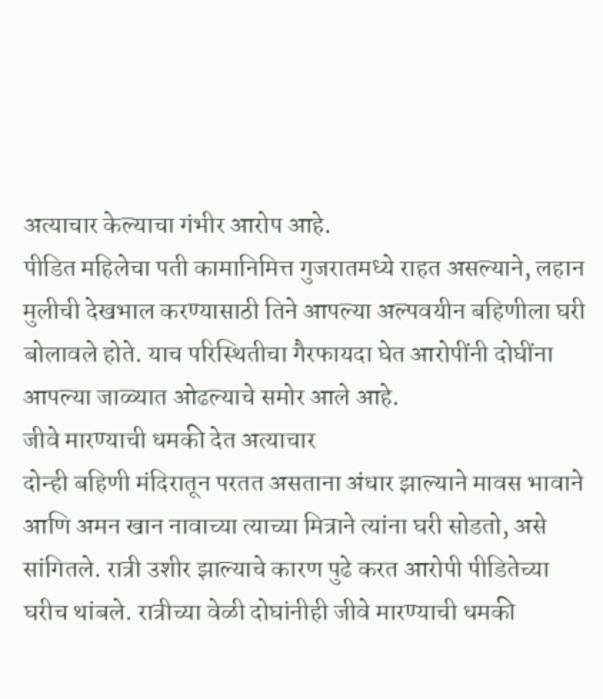अत्याचार केल्याचा गंभीर आरोप आहे.
पीडित महिलेचा पती कामानिमित्त गुजरातमध्ये राहत असल्याने, लहान मुलीची देखभाल करण्यासाठी तिने आपल्या अल्पवयीन बहिणीला घरी बोलावले होते. याच परिस्थितीचा गैरफायदा घेत आरोपींनी दोघींना आपल्या जाळ्यात ओढल्याचे समोर आले आहे.
जीवे मारण्याची धमकी देत अत्याचार
दोन्ही बहिणी मंदिरातून परतत असताना अंधार झाल्याने मावस भावाने आणि अमन खान नावाच्या त्याच्या मित्राने त्यांना घरी सोडतो, असे सांगितले. रात्री उशीर झाल्याचे कारण पुढे करत आरोपी पीडितेच्या घरीच थांबले. रात्रीच्या वेळी दोघांनीही जीवे मारण्याची धमकी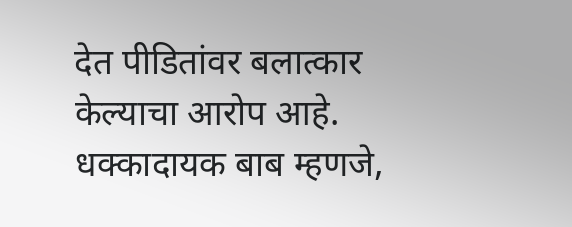देत पीडितांवर बलात्कार केल्याचा आरोप आहे.
धक्कादायक बाब म्हणजे,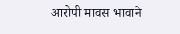आरोपी मावस भावाने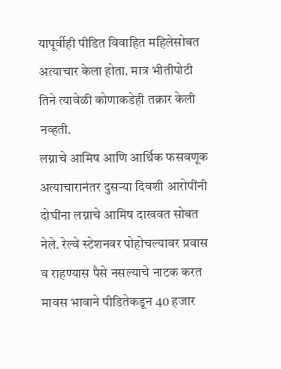यापूर्वीही पीडित विवाहित महिलेसोबत अत्याचार केला होता. मात्र भीतीपोटी तिने त्यावेळी कोणाकडेही तक्रार केली नव्हती.
लग्नाचे आमिष आणि आर्थिक फसवणूक
अत्याचारानंतर दुसऱ्या दिवशी आरोपींनी दोघींना लग्नाचे आमिष दाखवत सोबत नेले. रेल्वे स्टेशनवर पोहोचल्यावर प्रवास व राहण्यास पैसे नसल्याचे नाटक करत मावस भावाने पीडितेकडून 40 हजार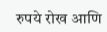रुपये रोख आणि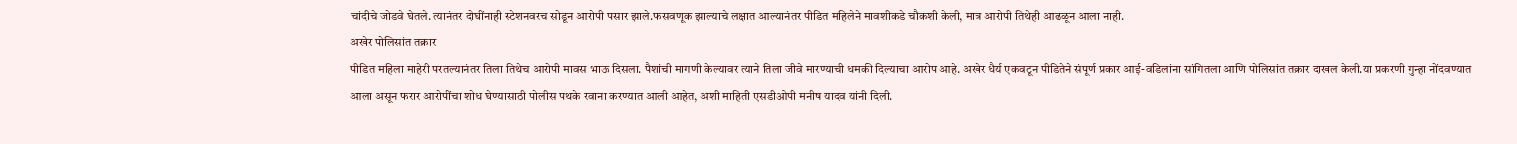चांदीचे जोडवे घेतले. त्यानंतर दोघींनाही स्टेशनवरच सोडून आरोपी पसार झाले.फसवणूक झाल्याचे लक्षात आल्यानंतर पीडित महिलेने मावशीकडे चौकशी केली, मात्र आरोपी तिथेही आढळून आला नाही.
अखेर पोलिसांत तक्रार
पीडित महिला माहेरी परतल्यानंतर तिला तिथेच आरोपी मावस भाऊ दिसला. पैशांची मागणी केल्यावर त्याने तिला जीवे मारण्याची धमकी दिल्याचा आरोप आहे. अखेर धैर्य एकवटून पीडितेने संपूर्ण प्रकार आई-वडिलांना सांगितला आणि पोलिसांत तक्रार दाखल केली.या प्रकरणी गुन्हा नोंदवण्यात आला असून फरार आरोपींचा शोध घेण्यासाठी पोलीस पथके रवाना करण्यात आली आहेत, अशी माहिती एसडीओपी मनीष यादव यांनी दिली.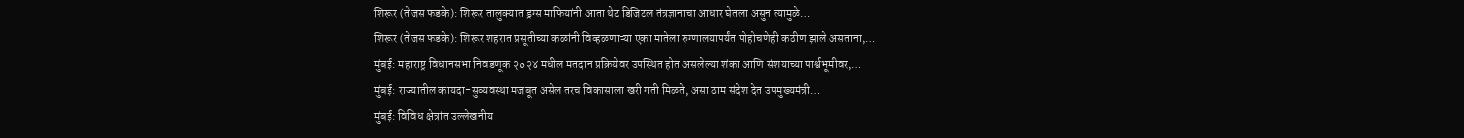शिरूर (तेजस फडके): शिरूर तालुक्यात ड्रग्स माफियांनी आता थेट डिजिटल तंत्रज्ञानाचा आधार घेतला असुन त्यामुळे…
शिरूर (तेजस फडके): शिरूर शहरात प्रसूतीच्या कळांनी विव्हळणाऱ्या एका मातेला रुग्णालयापर्यंत पोहोचणेही कठीण झाले असताना,…
मुंबई: महाराष्ट्र विधानसभा निवडणूक २०२४ मधील मतदान प्रक्रियेवर उपस्थित होत असलेल्या शंका आणि संशयाच्या पार्श्वभूमीवर,…
मुंबई: राज्यातील कायदा-सुव्यवस्था मजबूत असेल तरच विकासाला खरी गती मिळते, असा ठाम संदेश देत उपमुख्यमंत्री…
मुंबई: विविध क्षेत्रांत उल्लेखनीय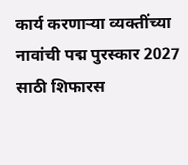कार्य करणाऱ्या व्यक्तींच्या नावांची पद्म पुरस्कार 2027 साठी शिफारस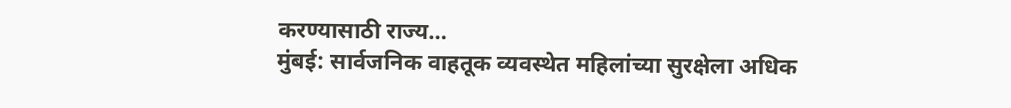करण्यासाठी राज्य…
मुंबई: सार्वजनिक वाहतूक व्यवस्थेत महिलांच्या सुरक्षेला अधिक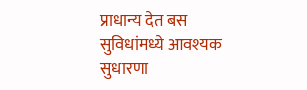प्राधान्य देत बस सुविधांमध्ये आवश्यक सुधारणा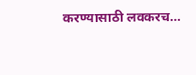करण्यासाठी लवकरच…